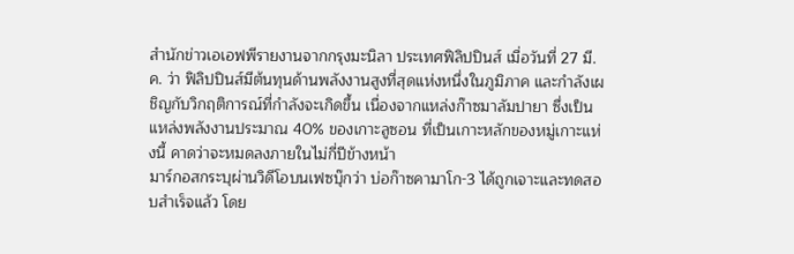สำนักข่าวเอเอฟพีรายงานจากกรุงมะนิลา ประเทศฟิลิปปินส์ เมื่อวันที่ 27 มี.ค. ว่า ฟิลิปปินส์มีต้นทุนด้านพลังงานสูงที่สุดแห่งหนึ่งในภูมิภาค และกำลังเผชิญกับวิกฤติการณ์ที่กำลังจะเกิดขึ้น เนื่องจากแหล่งก๊าซมาลัมปายา ซึ่งเป็นแหล่งพลังงานประมาณ 40% ของเกาะลูซอน ที่เป็นเกาะหลักของหมู่เกาะแห่งนี้ คาดว่าจะหมดลงภายในไม่กี่ปีข้างหน้า
มาร์กอสกระบุผ่านวิดีโอบนเฟซบุ๊กว่า บ่อก๊าซคามาโก-3 ได้ถูกเจาะและทดสอบสำเร็จแล้ว โดย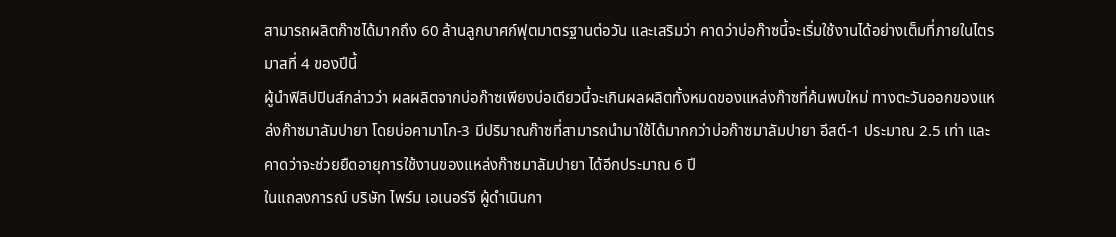สามารถผลิตก๊าซได้มากถึง 60 ล้านลูกบาศก์ฟุตมาตรฐานต่อวัน และเสริมว่า คาดว่าบ่อก๊าซนี้จะเริ่มใช้งานได้อย่างเต็มที่ภายในไตรมาสที่ 4 ของปีนี้
ผู้นำฟิลิปปินส์กล่าวว่า ผลผลิตจากบ่อก๊าซเพียงบ่อเดียวนี้จะเกินผลผลิตทั้งหมดของแหล่งก๊าซที่ค้นพบใหม่ ทางตะวันออกของแหล่งก๊าซมาลัมปายา โดยบ่อคามาโก-3 มีปริมาณก๊าซที่สามารถนำมาใช้ได้มากกว่าบ่อก๊าซมาลัมปายา อีสต์-1 ประมาณ 2.5 เท่า และคาดว่าจะช่วยยืดอายุการใช้งานของแหล่งก๊าซมาลัมปายา ได้อีกประมาณ 6 ปี
ในแถลงการณ์ บริษัท ไพร์ม เอเนอร์จี ผู้ดำเนินกา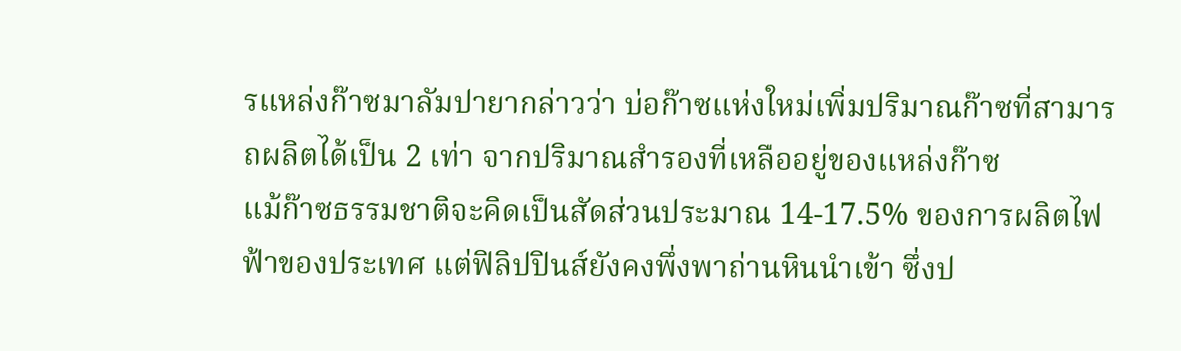รแหล่งก๊าซมาลัมปายากล่าวว่า บ่อก๊าซแห่งใหม่เพิ่มปริมาณก๊าซที่สามารถผลิตได้เป็น 2 เท่า จากปริมาณสำรองที่เหลืออยู่ของแหล่งก๊าซ
แม้ก๊าซธรรมชาติจะคิดเป็นสัดส่วนประมาณ 14-17.5% ของการผลิตไฟฟ้าของประเทศ แต่ฟิลิปปินส์ยังคงพึ่งพาถ่านหินนำเข้า ซึ่งป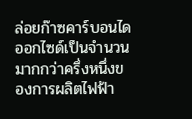ล่อยก๊าซคาร์บอนไดออกไซด์เป็นจำนวนมากกว่าครึ่งหนึ่งของการผลิตไฟฟ้า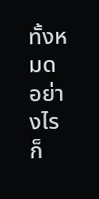ทั้งหมด
อย่างไรก็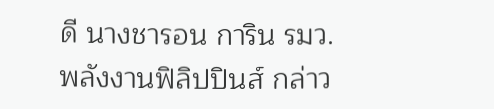ดี นางชารอน การิน รมว.พลังงานฟิลิปปินส์ กล่าว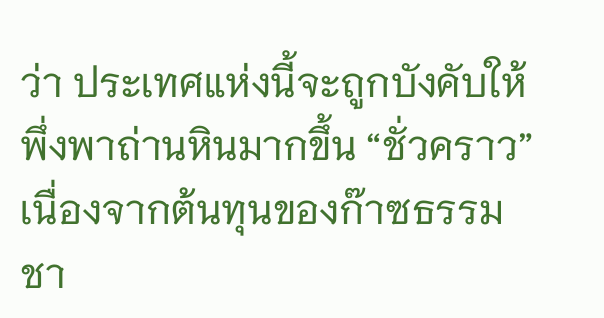ว่า ประเทศแห่งนี้จะถูกบังคับให้พึ่งพาถ่านหินมากขึ้น “ชั่วคราว” เนื่องจากต้นทุนของก๊าซธรรมชา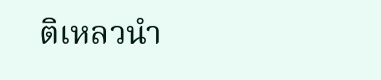ติเหลวนำ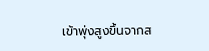เข้าพุ่งสูงขึ้นจากส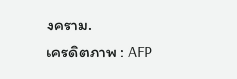งคราม.
เครดิตภาพ : AFP